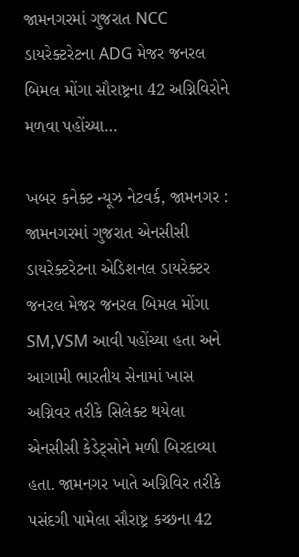જામનગરમાં ગુજરાત NCC ડાયરેક્ટરેટના ADG મેજર જનરલ બિમલ મોંગા સૌરાષ્ટ્રના 42 અગ્નિવિરોને મળવા પહોંચ્યા…

ખબર કનેક્ટ ન્યૂઝ નેટવર્ક, જામનગર : જામનગરમાં ગુજરાત એનસીસી ડાયરેક્ટરેટના એડિશનલ ડાયરેક્ટર જનરલ મેજર જનરલ બિમલ મોંગા SM,VSM આવી પહોંચ્યા હતા અને આગામી ભારતીય સેનામાં ખાસ અગ્નિવર તરીકે સિલેક્ટ થયેલા એનસીસી કેડેટ્સોને મળી બિરદાવ્યા હતા. જામનગર ખાતે અગ્નિવિર તરીકે પસંદગી પામેલા સૌરાષ્ટ્ર કચ્છના 42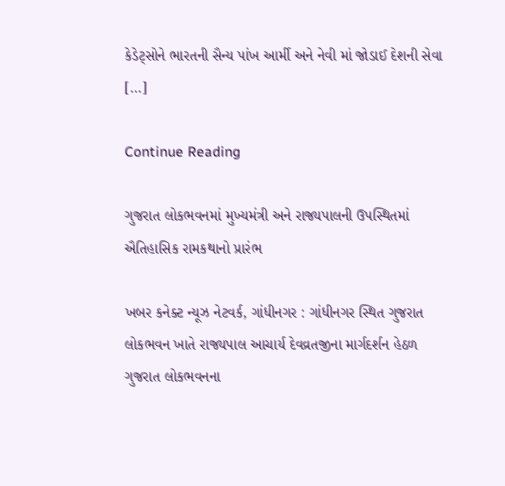કેડેટ્સોને ભારતની સૈન્ય પાંખ આર્મી અને નેવી માં જોડાઈ દેશની સેવા […]

Continue Reading

ગુજરાત લોકભવનમાં મુખ્યમંત્રી અને રાજ્યપાલની ઉપસ્થિતમાં ઐતિહાસિક રામકથાનો પ્રારંભ

ખબર કનેક્ટ ન્યૂઝ નેટવર્ક, ગાંધીનગર : ગાંધીનગર સ્થિત ગુજરાત લોકભવન ખાતે રાજ્યપાલ આચાર્ય દેવવ્રતજીના માર્ગદર્શન હેઠળ ગુજરાત લોકભવનના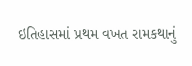ઇતિહાસમાં પ્રથમ વખત રામકથાનું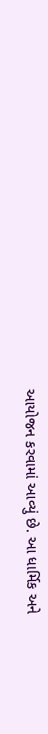આયોજન કરવામાં આવ્યું છે. આ ધાર્મિક અને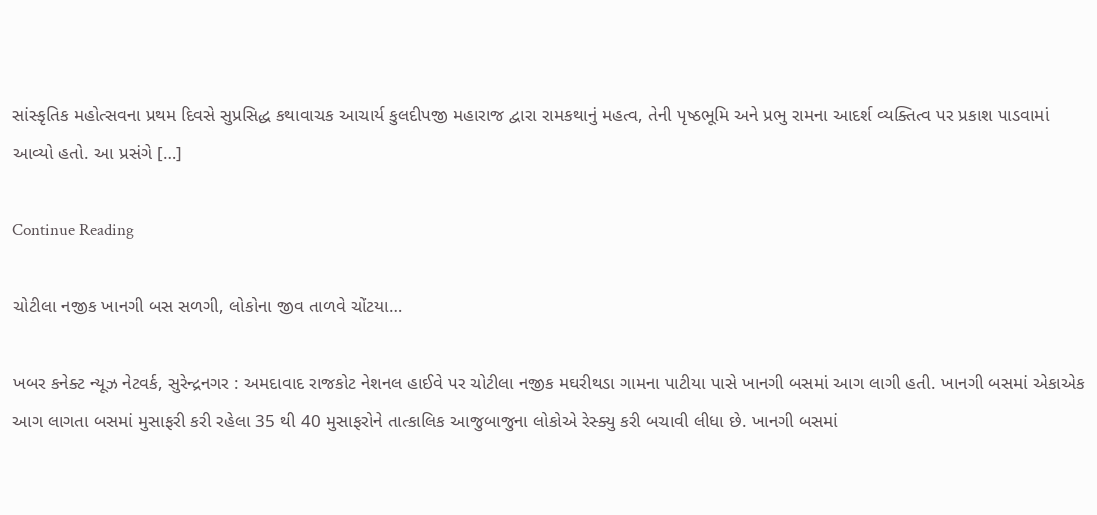સાંસ્કૃતિક મહોત્સવના પ્રથમ દિવસે સુપ્રસિદ્ધ કથાવાચક આચાર્ય કુલદીપજી મહારાજ દ્વારા રામકથાનું મહત્વ, તેની પૃષ્ઠભૂમિ અને પ્રભુ રામના આદર્શ વ્યક્તિત્વ પર પ્રકાશ પાડવામાં આવ્યો હતો. આ પ્રસંગે […]

Continue Reading

ચોટીલા નજીક ખાનગી બસ સળગી, લોકોના જીવ તાળવે ચોંટયા…

ખબર કનેક્ટ ન્યૂઝ નેટવર્ક, સુરેન્દ્રનગર : અમદાવાદ રાજકોટ નેશનલ હાઈવે પર ચોટીલા નજીક મઘરીથડા ગામના પાટીયા પાસે ખાનગી બસમાં આગ લાગી હતી. ખાનગી બસમાં એકાએક આગ લાગતા બસમાં મુસાફરી કરી રહેલા 35 થી 40 મુસાફરોને તાત્કાલિક આજુબાજુના લોકોએ રેસ્ક્યુ કરી બચાવી લીધા છે. ખાનગી બસમાં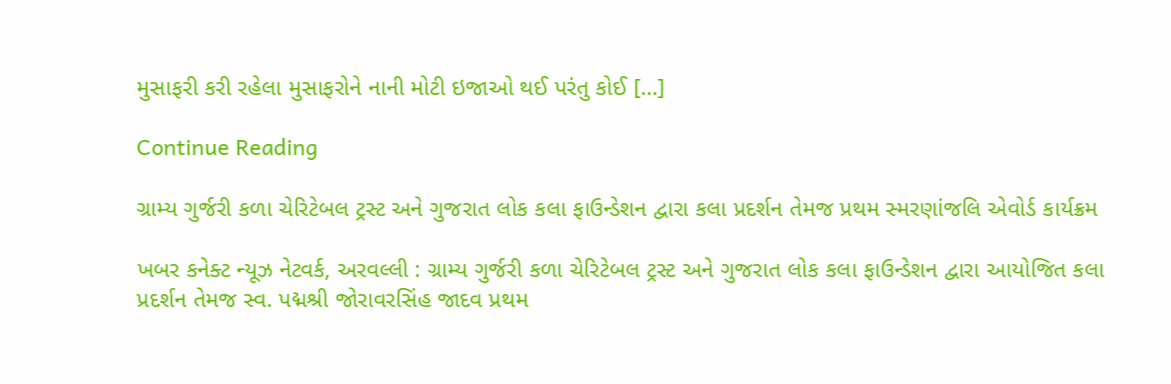મુસાફરી કરી રહેલા મુસાફરોને નાની મોટી ઇજાઓ થઈ પરંતુ કોઈ […]

Continue Reading

ગ્રામ્ય ગુર્જરી કળા ચેરિટેબલ ટ્રસ્ટ અને ગુજરાત લોક કલા ફાઉન્ડેશન દ્વારા કલા પ્રદર્શન તેમજ પ્રથમ સ્મરણાંજલિ એવોર્ડ કાર્યક્રમ

ખબર કનેક્ટ ન્યૂઝ નેટવર્ક, અરવલ્લી : ગ્રામ્ય ગુર્જરી કળા ચેરિટેબલ ટ્રસ્ટ અને ગુજરાત લોક કલા ફાઉન્ડેશન દ્વારા આયોજિત કલા પ્રદર્શન તેમજ સ્વ. પદ્મશ્રી જોરાવરસિંહ જાદવ પ્રથમ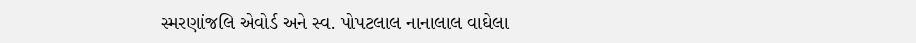સ્મરણાંજલિ એવોર્ડ અને સ્વ. પોપટલાલ નાનાલાલ વાઘેલા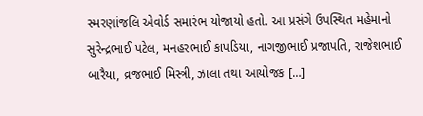સ્મરણાંજલિ એવોર્ડ સમારંભ યોજાયો હતો. આ પ્રસંગે ઉપસ્થિત મહેમાનો સુરેન્દ્રભાઈ પટેલ, મનહરભાઈ કાપડિયા, નાગજીભાઈ પ્રજાપતિ, રાજેશભાઈ બારૈયા, વ્રજભાઈ મિસ્ત્રી, ઝાલા તથા આયોજક […]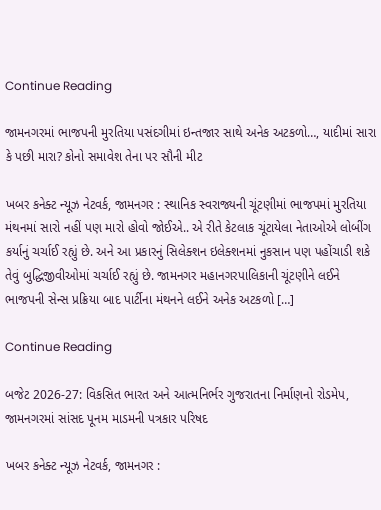Continue Reading

જામનગરમાં ભાજપની મુરતિયા પસંદગીમાં ઇન્તજાર સાથે અનેક અટકળો…, યાદીમાં સારા કે પછી મારા? કોનો સમાવેશ તેના પર સૌની મીટ

ખબર કનેક્ટ ન્યૂઝ નેટવર્ક, જામનગર : સ્થાનિક સ્વરાજ્યની ચૂંટણીમાં ભાજપમાં મુરતિયા મંથનમાં સારો નહીં પણ મારો હોવો જોઈએ.. એ રીતે કેટલાક ચૂંટાયેલા નેતાઓએ લોબીંગ કર્યાનું ચર્ચાઈ રહ્યું છે. અને આ પ્રકારનું સિલેક્શન ઇલેક્શનમાં નુકસાન પણ પહોંચાડી શકે તેવું બુદ્ધિજીવીઓમાં ચર્ચાઈ રહ્યું છે. જામનગર મહાનગરપાલિકાની ચૂંટણીને લઈને ભાજપની સેન્સ પ્રક્રિયા બાદ પાર્ટીના મંથનને લઈને અનેક અટકળો […]

Continue Reading

બજેટ 2026-27: વિકસિત ભારત અને આત્મનિર્ભર ગુજરાતના નિર્માણનો રોડમેપ, જામનગરમાં સાંસદ પૂનમ માડમની પત્રકાર પરિષદ

ખબર કનેક્ટ ન્યૂઝ નેટવર્ક, જામનગર :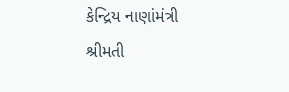કેન્દ્રિય નાણાંમંત્રી શ્રીમતી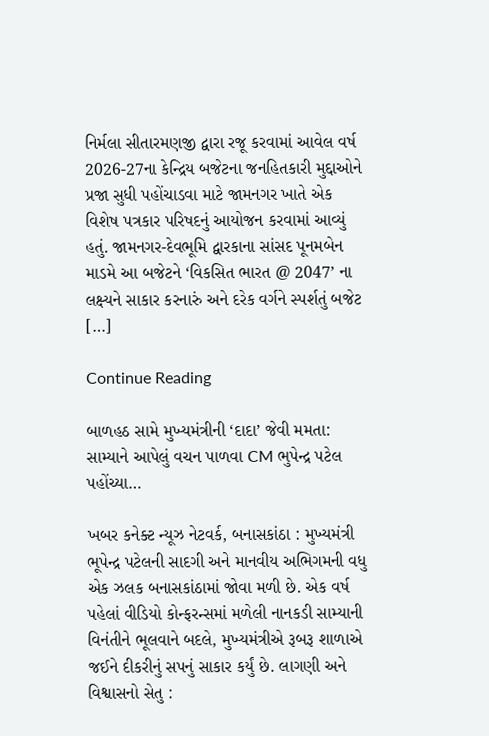નિર્મલા સીતારમણજી દ્વારા રજૂ કરવામાં આવેલ વર્ષ 2026-27ના કેન્દ્રિય બજેટના જનહિતકારી મુદ્દાઓને પ્રજા સુધી પહોંચાડવા માટે જામનગર ખાતે એક વિશેષ પત્રકાર પરિષદનું આયોજન કરવામાં આવ્યું હતું. જામનગર-દેવભૂમિ દ્વારકાના સાંસદ પૂનમબેન માડમે આ બજેટને ‘વિકસિત ભારત @ 2047’ ના લક્ષ્યને સાકાર કરનારું અને દરેક વર્ગને સ્પર્શતું બજેટ […]

Continue Reading

બાળહઠ સામે મુખ્યમંત્રીની ‘દાદા’ જેવી મમતા: સામ્યાને આપેલું વચન પાળવા CM ભુપેન્દ્ર પટેલ પહોંચ્યા…

ખબર કનેક્ટ ન્યૂઝ નેટવર્ક, બનાસકાંઠા : મુખ્યમંત્રી ભૂપેન્દ્ર પટેલની સાદગી અને માનવીય અભિગમની વધુ એક ઝલક બનાસકાંઠામાં જોવા મળી છે. એક વર્ષ પહેલાં વીડિયો કોન્ફરન્સમાં મળેલી નાનકડી સામ્યાની વિનંતીને ભૂલવાને બદલે, મુખ્યમંત્રીએ રૂબરૂ શાળાએ જઈને દીકરીનું સપનું સાકાર કર્યું છે. લાગણી અને વિશ્વાસનો સેતુ :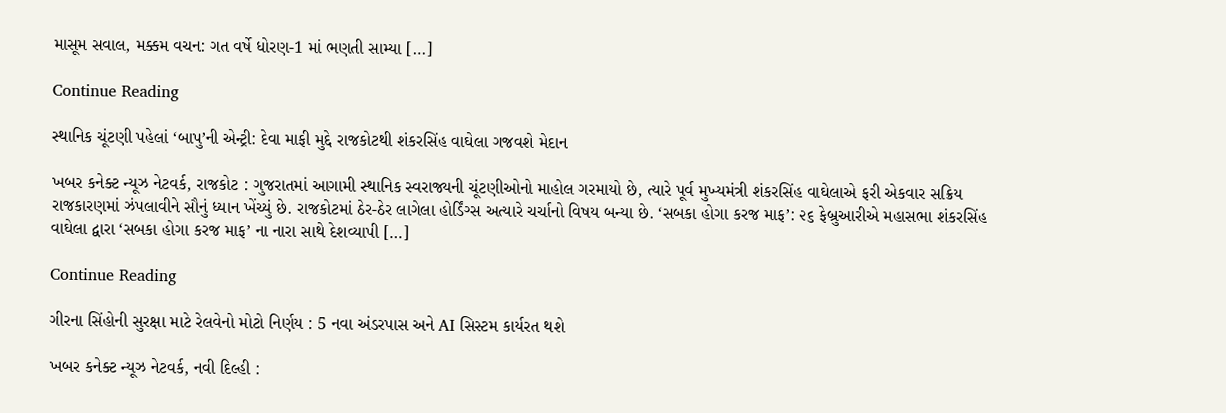માસૂમ સવાલ, મક્કમ વચન: ગત વર્ષે ધોરણ-1 માં ભણતી સામ્યા […]

Continue Reading

સ્થાનિક ચૂંટણી પહેલાં ‘બાપુ’ની એન્ટ્રી: દેવા માફી મુદ્દે રાજકોટથી શંકરસિંહ વાઘેલા ગજવશે મેદાન

ખબર કનેક્ટ ન્યૂઝ નેટવર્ક, રાજકોટ : ગુજરાતમાં આગામી સ્થાનિક સ્વરાજ્યની ચૂંટણીઓનો માહોલ ગરમાયો છે, ત્યારે પૂર્વ મુખ્યમંત્રી શંકરસિંહ વાઘેલાએ ફરી એકવાર સક્રિય રાજકારણમાં ઝંપલાવીને સૌનું ધ્યાન ખેંચ્યું છે. રાજકોટમાં ઠેર-ઠેર લાગેલા હોર્ડિંગ્સ અત્યારે ચર્ચાનો વિષય બન્યા છે. ‘સબકા હોગા કરજ માફ’: ૨૬ ફેબ્રુઆરીએ મહાસભા શંકરસિંહ વાઘેલા દ્વારા ‘સબકા હોગા કરજ માફ’ ના નારા સાથે દેશવ્યાપી […]

Continue Reading

ગીરના સિંહોની સુરક્ષા માટે રેલવેનો મોટો નિર્ણય : 5 નવા અંડરપાસ અને AI સિસ્ટમ કાર્યરત થશે

ખબર કનેક્ટ ન્યૂઝ નેટવર્ક, નવી દિલ્હી :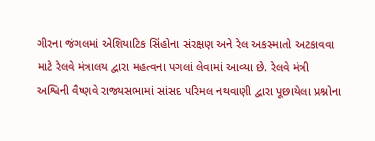ગીરના જંગલમાં એશિયાટિક સિંહોના સંરક્ષણ અને રેલ અકસ્માતો અટકાવવા માટે રેલવે મંત્રાલય દ્વારા મહત્વના પગલાં લેવામાં આવ્યા છે. રેલવે મંત્રી અશ્વિની વૈષ્ણવે રાજ્યસભામાં સાંસદ પરિમલ નથવાણી દ્વારા પૂછાયેલા પ્રશ્નોના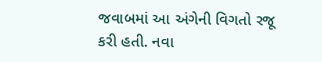જવાબમાં આ અંગેની વિગતો રજૂ કરી હતી. નવા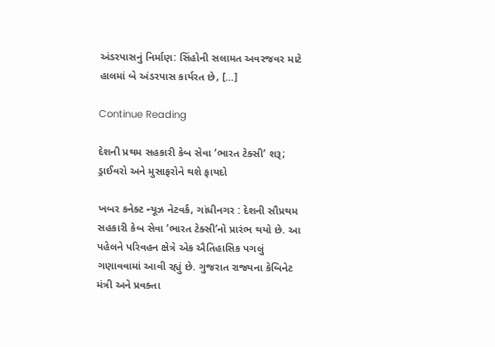અંડરપાસનું નિર્માણ: સિંહોની સલામત અવરજવર માટે હાલમાં બે અંડરપાસ કાર્યરત છે, […]

Continue Reading

દેશની પ્રથમ સહકારી કેબ સેવા ‘ભારત ટેક્સી’ શરૂ; ડ્રાઈવરો અને મુસાફરોને થશે ફાયદો

ખબર કનેક્ટ ન્યૂઝ નેટવર્ક, ગાંધીનગર : દેશની સૌપ્રથમ સહકારી કેબ સેવા ‘ભારત ટેક્સી’નો પ્રારંભ થયો છે. આ પહેલને પરિવહન ક્ષેત્રે એક ઐતિહાસિક પગલું ગણાવવામાં આવી રહ્યું છે. ગુજરાત રાજ્યના કેબિનેટ મંત્રી અને પ્રવક્તા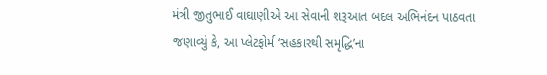મંત્રી જીતુભાઈ વાઘાણીએ આ સેવાની શરૂઆત બદલ અભિનંદન પાઠવતા જણાવ્યું કે, આ પ્લેટફોર્મ ‘સહકારથી સમૃદ્ધિ’ના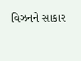વિઝનને સાકાર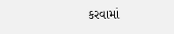કરવામાં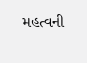મહત્વની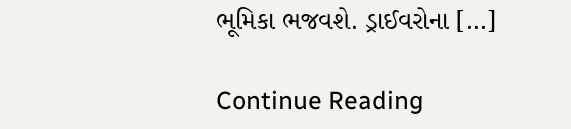ભૂમિકા ભજવશે. ડ્રાઈવરોના […]

Continue Reading